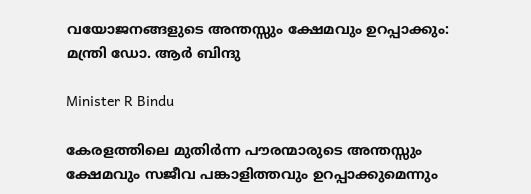വയോജനങ്ങളുടെ അന്തസ്സും ക്ഷേമവും ഉറപ്പാക്കും: മന്ത്രി ഡോ. ആർ ബിന്ദു

Minister R Bindu

കേരളത്തിലെ മുതിർന്ന പൗരന്മാരുടെ അന്തസ്സും ക്ഷേമവും സജീവ പങ്കാളിത്തവും ഉറപ്പാക്കുമെന്നും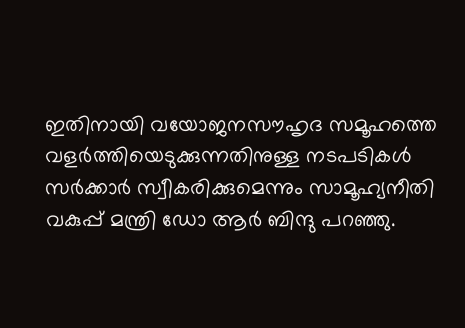ഇതിനായി വയോജനസൗഹൃദ സമൂഹത്തെ വളർത്തിയെടുക്കുന്നതിനുള്ള നടപടികൾ സർക്കാർ സ്വീകരിക്കുമെന്നും സാമൂഹ്യനീതി വകുപ്പ് മന്ത്രി ഡോ ആർ ബിന്ദു പറഞ്ഞു.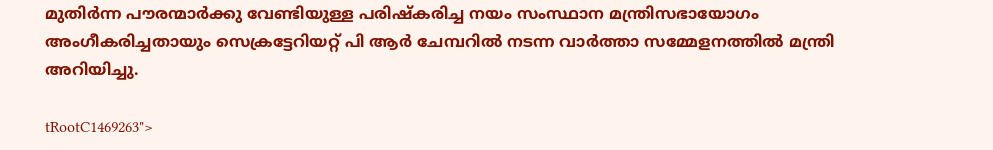മുതിർന്ന പൗരന്മാർക്കു വേണ്ടിയുള്ള പരിഷ്‌കരിച്ച നയം സംസ്ഥാന മന്ത്രിസഭായോഗം അംഗീകരിച്ചതായും സെക്രട്ടേറിയറ്റ് പി ആർ ചേമ്പറിൽ നടന്ന വാർത്താ സമ്മേളനത്തിൽ മന്ത്രി അറിയിച്ചു.

tRootC1469263">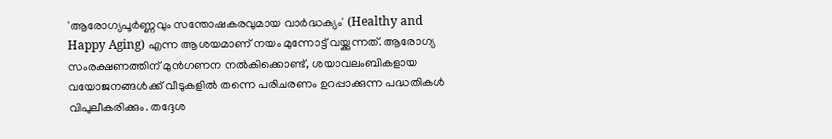'ആരോഗ്യപൂർണ്ണവും സന്തോഷകരവുമായ വാർദ്ധക്യം' (Healthy and Happy Aging) എന്ന ആശയമാണ് നയം മുന്നോട്ട് വയ്ക്കുന്നത്. ആരോഗ്യ സംരക്ഷണത്തിന് മുൻഗണന നൽകിക്കൊണ്ട്, ശയാവലംബികളായ വയോജനങ്ങൾക്ക് വീടുകളിൽ തന്നെ പരിചരണം ഉറപ്പാക്കുന്ന പദ്ധതികൾ വിപുലീകരിക്കും. തദ്ദേശ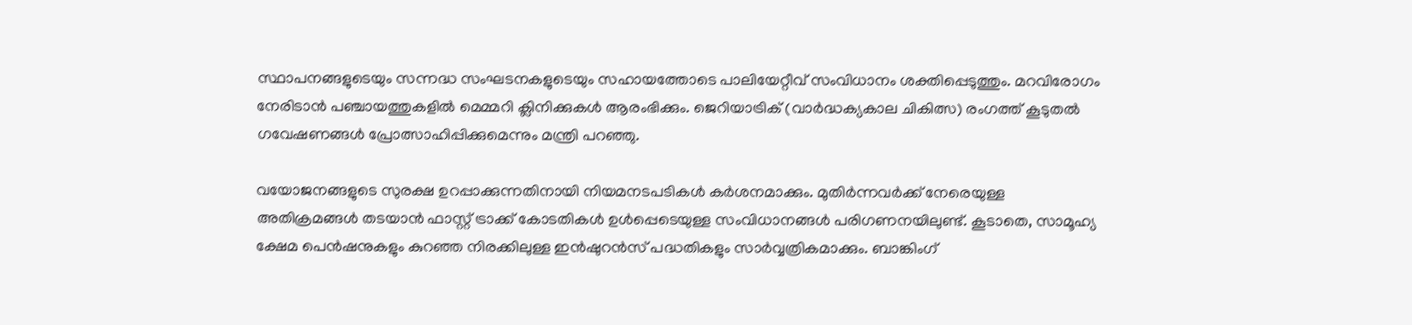സ്ഥാപനങ്ങളുടെയും സന്നദ്ധ സംഘടനകളുടെയും സഹായത്തോടെ പാലിയേറ്റീവ് സംവിധാനം ശക്തിപ്പെടുത്തും. മറവിരോഗം നേരിടാൻ പഞ്ചായത്തുകളിൽ മെമ്മറി ക്ലിനിക്കുകൾ ആരംഭിക്കും. ജെറിയാട്രിക്‌ (വാർദ്ധക്യകാല ചികിത്സ) രംഗത്ത് കൂടുതൽ ഗവേഷണങ്ങൾ പ്രോത്സാഹിപ്പിക്കുമെന്നും മന്ത്രി പറഞ്ഞു.

വയോജനങ്ങളുടെ സുരക്ഷ ഉറപ്പാക്കുന്നതിനായി നിയമനടപടികൾ കർശനമാക്കും. മുതിർന്നവർക്ക് നേരെയുള്ള അതിക്രമങ്ങൾ തടയാൻ ഫാസ്റ്റ് ട്രാക്ക് കോടതികൾ ഉൾപ്പെടെയുള്ള സംവിധാനങ്ങൾ പരിഗണനയിലുണ്ട്. കൂടാതെ, സാമൂഹ്യ ക്ഷേമ പെൻഷനുകളും കുറഞ്ഞ നിരക്കിലുള്ള ഇൻഷുറൻസ് പദ്ധതികളും സാർവ്വത്രികമാക്കും. ബാങ്കിംഗ്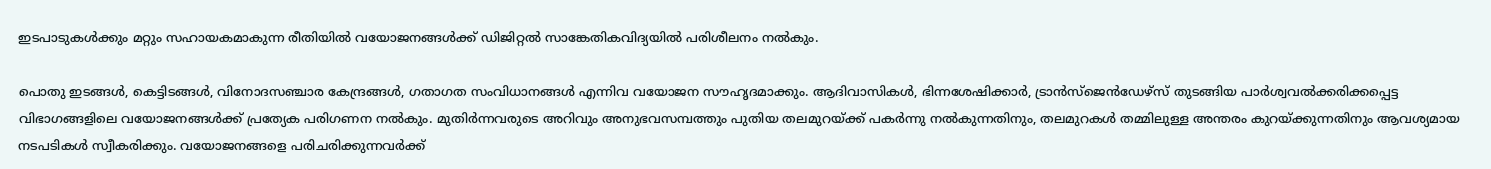ഇടപാടുകൾക്കും മറ്റും സഹായകമാകുന്ന രീതിയിൽ വയോജനങ്ങൾക്ക് ഡിജിറ്റൽ സാങ്കേതികവിദ്യയിൽ പരിശീലനം നൽകും.

പൊതു ഇടങ്ങൾ, കെട്ടിടങ്ങൾ, വിനോദസഞ്ചാര കേന്ദ്രങ്ങൾ, ഗതാഗത സംവിധാനങ്ങൾ എന്നിവ വയോജന സൗഹൃദമാക്കും. ആദിവാസികൾ, ഭിന്നശേഷിക്കാർ, ട്രാൻസ്‌ജെൻഡേഴ്‌സ് തുടങ്ങിയ പാർശ്വവൽക്കരിക്കപ്പെട്ട വിഭാഗങ്ങളിലെ വയോജനങ്ങൾക്ക് പ്രത്യേക പരിഗണന നൽകും. മുതിർന്നവരുടെ അറിവും അനുഭവസമ്പത്തും പുതിയ തലമുറയ്ക്ക് പകർന്നു നൽകുന്നതിനും, തലമുറകൾ തമ്മിലുള്ള അന്തരം കുറയ്ക്കുന്നതിനും ആവശ്യമായ നടപടികൾ സ്വീകരിക്കും. വയോജനങ്ങളെ പരിചരിക്കുന്നവർക്ക്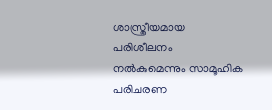ശാസ്ത്രീയമായ പരിശീലനം നൽകുമെന്നും സാമൂഹിക പരിചരണ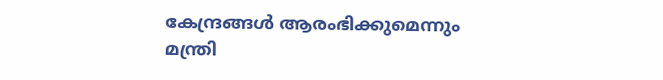കേന്ദ്രങ്ങൾ ആരംഭിക്കുമെന്നും മന്ത്രി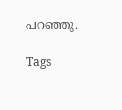പറഞ്ഞു.

Tags